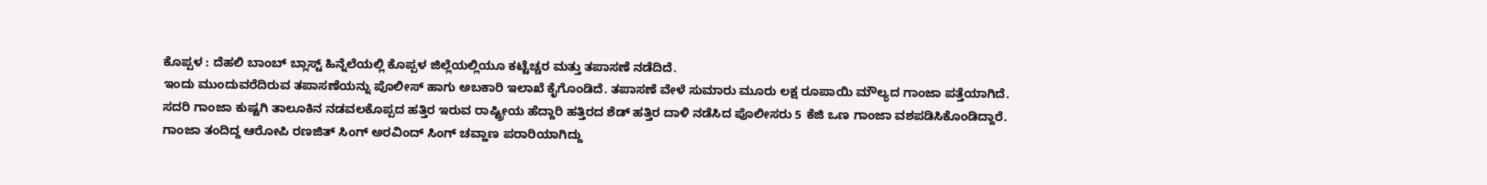ಕೊಪ್ಪಳ : ದೆಹಲಿ ಬಾಂಬ್ ಬ್ಲಾಸ್ಟ್ ಹಿನ್ನೆಲೆಯಲ್ಲಿ ಕೊಪ್ಪಳ ಜಿಲ್ಲೆಯಲ್ಲಿಯೂ ಕಟ್ಟೆಚ್ಚರ ಮತ್ತು ತಪಾಸಣೆ ನಡೆದಿದೆ.
ಇಂದು ಮುಂದುವರೆದಿರುವ ತಪಾಸಣೆಯನ್ನು ಪೊಲೀಸ್ ಹಾಗು ಅಬಕಾರಿ ಇಲಾಖೆ ಕೈಗೊಂಡಿದೆ. ತಪಾಸಣೆ ವೇಳೆ ಸುಮಾರು ಮೂರು ಲಕ್ಷ ರೂಪಾಯಿ ಮೌಲ್ಯದ ಗಾಂಜಾ ಪತ್ತೆಯಾಗಿದೆ.
ಸದರಿ ಗಾಂಜಾ ಕುಷ್ಟಗಿ ತಾಲೂಕಿನ ನಡವಲಕೊಪ್ಪದ ಹತ್ತಿರ ಇರುವ ರಾಷ್ಟ್ರೀಯ ಹೆದ್ದಾರಿ ಹತ್ತಿರದ ಶೆಡ್ ಹತ್ತಿರ ದಾಳಿ ನಡೆಸಿದ ಪೊಲೀಸರು 5 ಕೆಜಿ ಒಣ ಗಾಂಜಾ ವಶಪಡಿಸಿಕೊಂಡಿದ್ದಾರೆ.
ಗಾಂಜಾ ತಂದಿದ್ದ ಆರೋಪಿ ರಣಜಿತ್ ಸಿಂಗ್ ಅರವಿಂದ್ ಸಿಂಗ್ ಚವ್ಹಾಣ ಪರಾರಿಯಾಗಿದ್ದು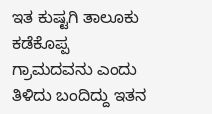ಇತ ಕುಷ್ಟಗಿ ತಾಲೂಕು ಕಡೆಕೊಪ್ಪ ಗ್ರಾಮದವನು ಎಂದು ತಿಳಿದು ಬಂದಿದ್ದು ಇತನ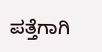ಪತ್ತೆಗಾಗಿ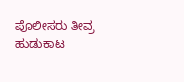ಪೊಲೀಸರು ತೀವ್ರ ಹುಡುಕಾಟ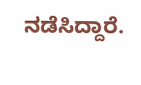ನಡೆಸಿದ್ದಾರೆ.